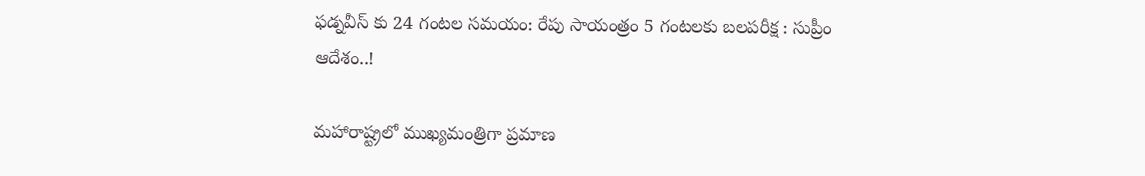ఫడ్నవీస్ కు 24 గంటల సమయం: రేపు సాయంత్రం 5 గంటలకు బలపరీక్ష : సుప్రీం ఆదేశం..!

మహారాష్ట్రలో ముఖ్యమంత్రిగా ప్రమాణ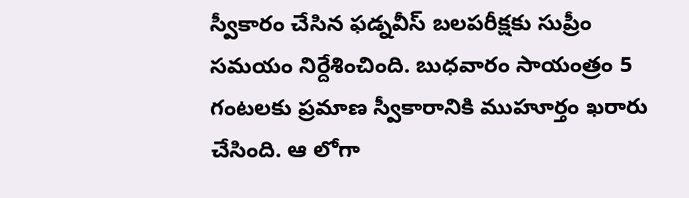స్వీకారం చేసిన ఫడ్నవీస్ బలపరీక్షకు సుప్రీం సమయం నిర్దేశించింది. బుధవారం సాయంత్రం 5 గంటలకు ప్రమాణ స్వీకారానికి ముహూర్తం ఖరారు చేసింది. ఆ లోగా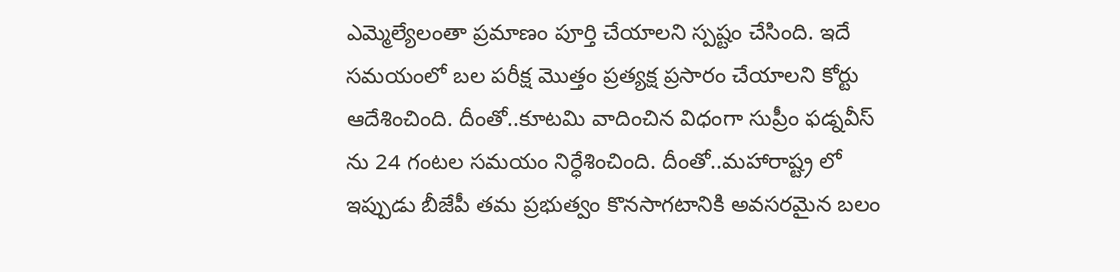ఎమ్మెల్యేలంతా ప్రమాణం పూర్తి చేయాలని స్పష్టం చేసింది. ఇదే సమయంలో బల పరీక్ష మొత్తం ప్రత్యక్ష ప్రసారం చేయాలని కోర్టు ఆదేశించింది. దీంతో..కూటమి వాదించిన విధంగా సుప్రీం ఫడ్నవీస్ ను 24 గంటల సమయం నిర్ధేశించింది. దీంతో..మహారాష్ట్ర లో ఇప్పుడు బీజేపీ తమ ప్రభుత్వం కొనసాగటానికి అవసరమైన బలం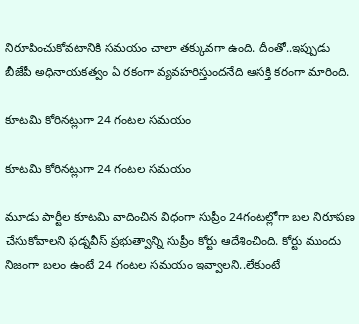నిరూపించుకోవటానికి సమయం చాలా తక్కువగా ఉంది. దీంతో..ఇప్పుడు బీజేపీ అధినాయకత్వం ఏ రకంగా వ్యవహరిస్తుందనేది ఆసక్తి కరంగా మారింది.

కూటమి కోరినట్లుగా 24 గంటల సమయం

కూటమి కోరినట్లుగా 24 గంటల సమయం

మూడు పార్టీల కూటమి వాదించిన విధంగా సుప్రీం 24గంటల్లోగా బల నిరూపణ చేసుకోవాలని ఫడ్నవీస్ ప్రభుత్వాన్ని సుప్రీం కోర్టు ఆదేశించింది. కోర్టు ముందు నిజంగా బలం ఉంటే 24 గంటల సమయం ఇవ్వాలని..లేకుంటే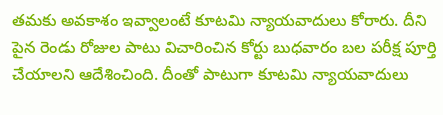తమకు అవకాశం ఇవ్వాలంటే కూటమి న్యాయవాదులు కోరారు. దీని పైన రెండు రోజుల పాటు విచారించిన కోర్టు బుధవారం బల పరీక్ష పూర్తి చేయాలని ఆదేశించింది. దీంతో పాటుగా కూటమి న్యాయవాదులు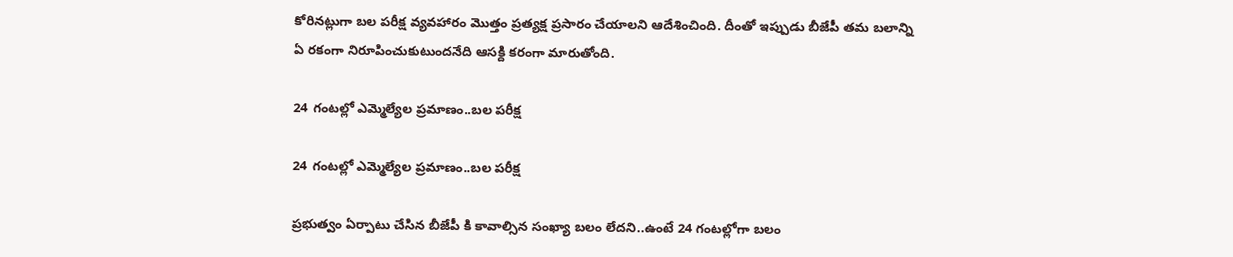కోరినట్లుగా బల పరీక్ష వ్యవహారం మొత్తం ప్రత్యక్ష ప్రసారం చేయాలని ఆదేశించింది. దీంతో ఇప్పుడు బీజేపీ తమ బలాన్ని ఏ రకంగా నిరూపించుకుటుందనేది ఆసక్ది కరంగా మారుతోంది.

24 గంటల్లో ఎమ్మెల్యేల ప్రమాణం..బల పరీక్ష

24 గంటల్లో ఎమ్మెల్యేల ప్రమాణం..బల పరీక్ష

ప్రభుత్వం ఏర్పాటు చేసిన బీజేపీ కి కావాల్సిన సంఖ్యా బలం లేదని..ఉంటే 24 గంటల్లోగా బలం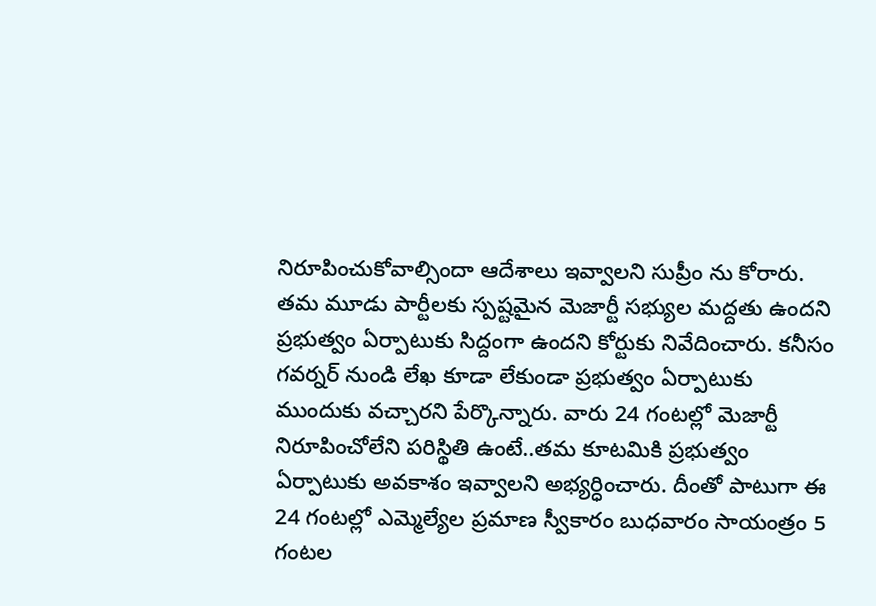నిరూపించుకోవాల్సిందా ఆదేశాలు ఇవ్వాలని సుప్రీం ను కోరారు. తమ మూడు పార్టీలకు స్పష్టమైన మెజార్టీ సభ్యుల మద్దతు ఉందని ప్రభుత్వం ఏర్పాటుకు సిద్దంగా ఉందని కోర్టుకు నివేదించారు. కనీసం గవర్నర్ నుండి లేఖ కూడా లేకుండా ప్రభుత్వం ఏర్పాటుకు ముందుకు వచ్చారని పేర్కొన్నారు. వారు 24 గంటల్లో మెజార్టీ నిరూపించోలేని పరిస్థితి ఉంటే..తమ కూటమికి ప్రభుత్వం ఏర్పాటుకు అవకాశం ఇవ్వాలని అభ్యర్ధించారు. దీంతో పాటుగా ఈ 24 గంటల్లో ఎమ్మెల్యేల ప్రమాణ స్వీకారం బుధవారం సాయంత్రం 5 గంటల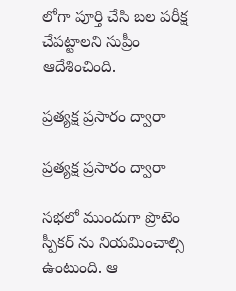లోగా పూర్తి చేసి బల పరీక్ష చేపట్టాలని సుప్రీం ఆదేశించింది.

ప్రత్యక్ష ప్రసారం ద్వారా

ప్రత్యక్ష ప్రసారం ద్వారా

సభలో ముందుగా ప్రొటెం స్పీకర్ ను నియమించాల్సి ఉంటుంది. ఆ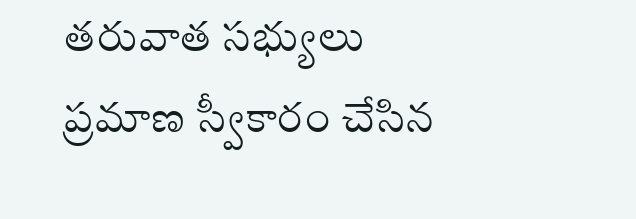తరువాత సభ్యులు ప్రమాణ స్వీకారం చేసిన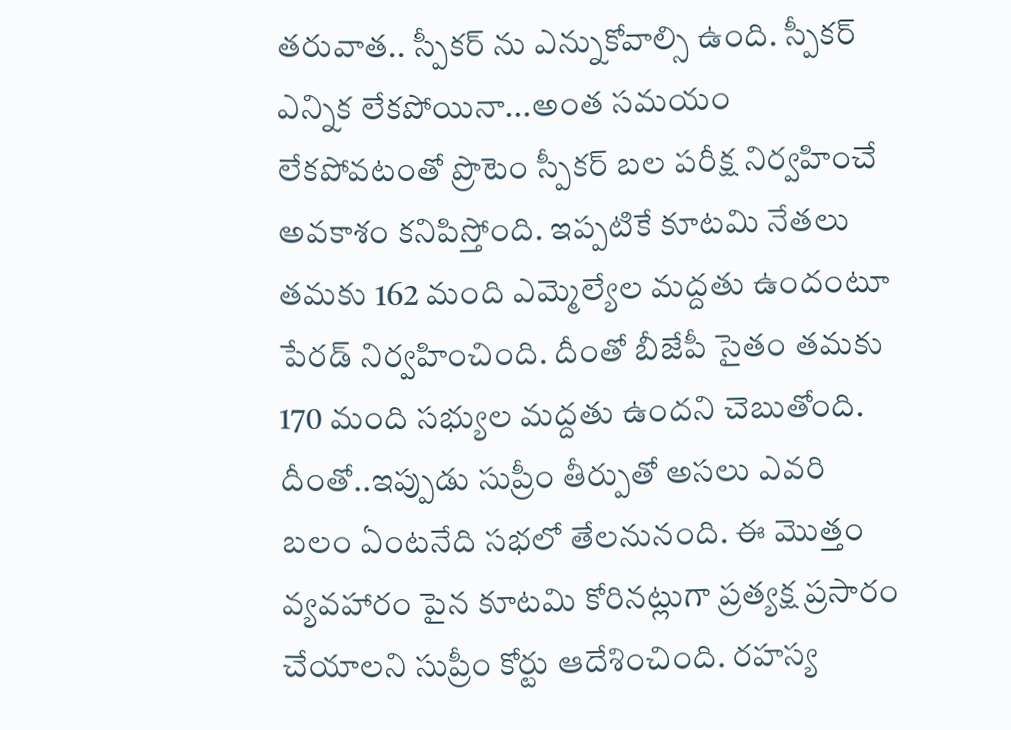తరువాత.. స్పీకర్ ను ఎన్నుకోవాల్సి ఉంది. స్పీకర్ ఎన్నిక లేకపోయినా...అంత సమయం లేకపోవటంతో ప్రొటెం స్పీకర్ బల పరీక్ష నిర్వహించే అవకాశం కనిపిస్తోంది. ఇప్పటికే కూటమి నేతలు తమకు 162 మంది ఎమ్మెల్యేల మద్దతు ఉందంటూ పేరడ్ నిర్వహించింది. దీంతో బీజేపీ సైతం తమకు 170 మంది సభ్యుల మద్దతు ఉందని చెబుతోంది. దీంతో..ఇప్పుడు సుప్రీం తీర్పుతో అసలు ఎవరి బలం ఏంటనేది సభలో తేలనునంది. ఈ మొత్తం వ్యవహారం పైన కూటమి కోరినట్లుగా ప్రత్యక్ష ప్రసారం చేయాలని సుప్రీం కోర్టు ఆదేశించింది. రహస్య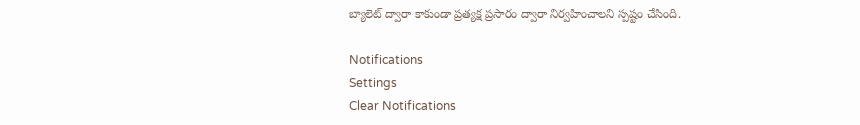బ్యాలెట్ ద్వారా కాకుండా ప్రత్యక్ష ప్రసారం ద్వారా నిర్వహించాలని స్పష్టం చేసింది.

Notifications
Settings
Clear Notifications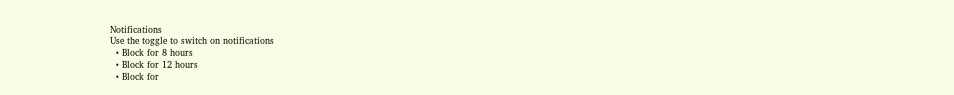Notifications
Use the toggle to switch on notifications
  • Block for 8 hours
  • Block for 12 hours
  • Block for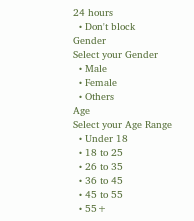24 hours
  • Don't block
Gender
Select your Gender
  • Male
  • Female
  • Others
Age
Select your Age Range
  • Under 18
  • 18 to 25
  • 26 to 35
  • 36 to 45
  • 45 to 55
  • 55+